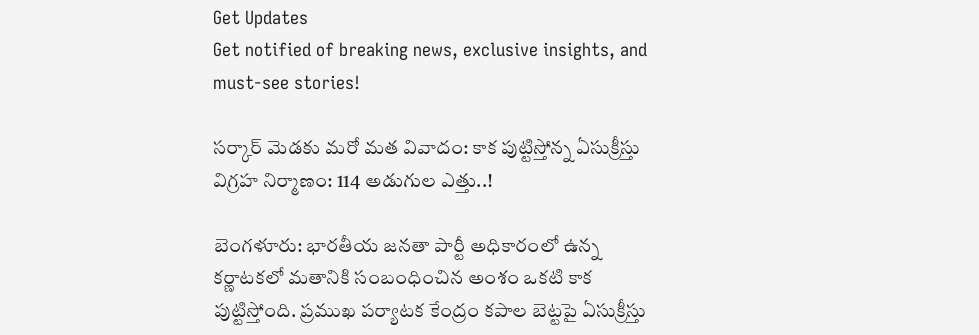Get Updates
Get notified of breaking news, exclusive insights, and must-see stories!

సర్కార్ మెడకు మరో మత వివాదం: కాక పుట్టిస్తోన్న ఏసుక్రీస్తు విగ్రహ నిర్మాణం: 114 అడుగుల ఎత్తు..!

బెంగళూరు: భారతీయ జనతా పార్టీ అధికారంలో ఉన్న కర్ణాటకలో మతానికి సంబంధించిన అంశం ఒకటి కాక పుట్టిస్తోంది. ప్రముఖ పర్యాటక కేంద్రం కపాల బెట్టపై ఏసుక్రీస్తు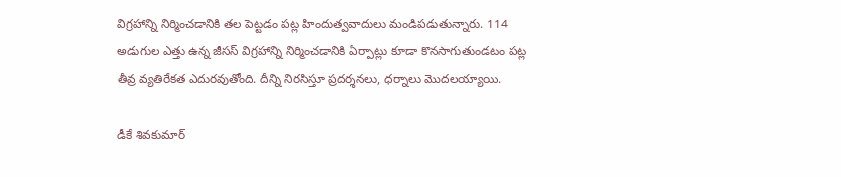విగ్రహాన్ని నిర్మించడానికి తల పెట్టడం పట్ల హిందుత్వవాదులు మండిపడుతున్నారు. 114 అడుగుల ఎత్తు ఉన్న జీసస్ విగ్రహాన్ని నిర్మించడానికి ఏర్పాట్లు కూడా కొనసాగుతుండటం పట్ల తీవ్ర వ్యతిరేకత ఎదురవుతోంది. దీన్ని నిరసిస్తూ ప్రదర్శనలు, ధర్నాలు మొదలయ్యాయి.

డీకే శివకుమార్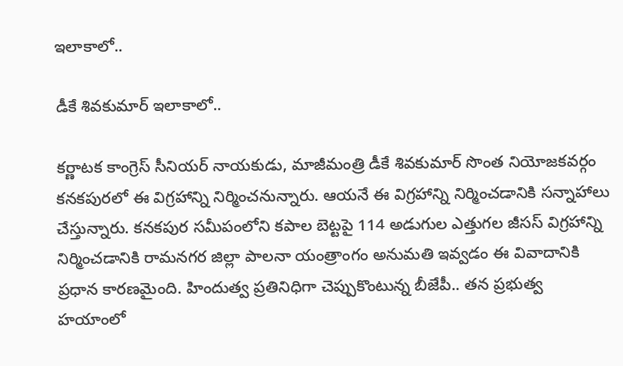ఇలాకాలో..

డీకే శివకుమార్ ఇలాకాలో..

కర్ణాటక కాంగ్రెస్ సీనియర్ నాయకుడు, మాజీమంత్రి డీకే శివకుమార్ సొంత నియోజకవర్గం కనకపురలో ఈ విగ్రహాన్ని నిర్మించనున్నారు. ఆయనే ఈ విగ్రహాన్ని నిర్మించడానికి సన్నాహాలు చేస్తున్నారు. కనకపుర సమీపంలోని కపాల బెట్టపై 114 అడుగుల ఎత్తుగల జీసస్ విగ్రహాన్ని నిర్మించడానికి రామనగర జిల్లా పాలనా యంత్రాంగం అనుమతి ఇవ్వడం ఈ వివాదానికి ప్రధాన కారణమైంది. హిందుత్వ ప్రతినిధిగా చెప్పుకొంటున్న బీజేపీ.. తన ప్రభుత్వ హయాంలో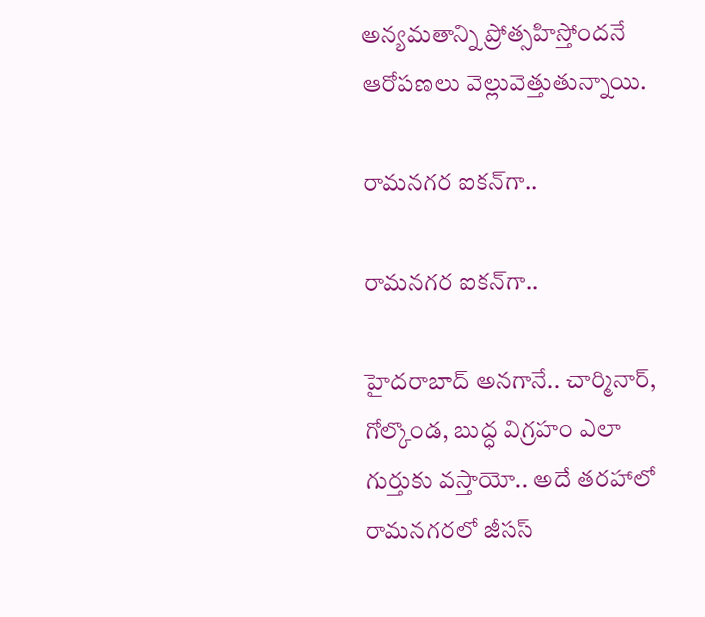అన్యమతాన్ని ప్రోత్సహిస్తోందనే ఆరోపణలు వెల్లువెత్తుతున్నాయి.

రామనగర ఐకన్‌గా..

రామనగర ఐకన్‌గా..

హైదరాబాద్ అనగానే.. చార్మినార్, గోల్కొండ, బుద్ధ విగ్రహం ఎలా గుర్తుకు వస్తాయో.. అదే తరహాలో రామనగరలో జీసస్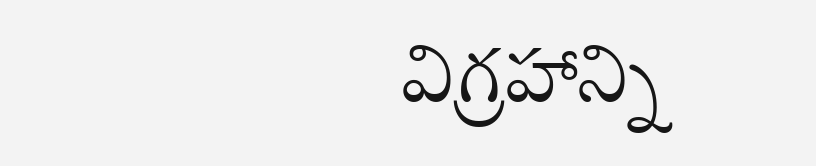విగ్రహాన్ని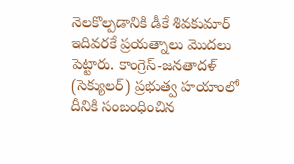నెలకొల్పడానికి డీకే శివకుమార్ ఇదివరకే ప్రయత్నాలు మొదలు పెట్టారు. కాంగ్రెస్-జనతాదళ్ (సెక్యులర్) ప్రభుత్వ హయాంలో దీనికి సంబంధించిన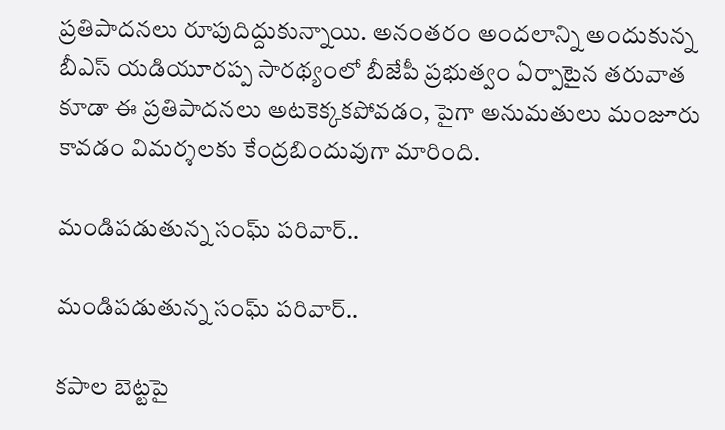ప్రతిపాదనలు రూపుదిద్దుకున్నాయి. అనంతరం అందలాన్ని అందుకున్న బీఎస్ యడియూరప్ప సారథ్యంలో బీజేపీ ప్రభుత్వం ఏర్పాటైన తరువాత కూడా ఈ ప్రతిపాదనలు అటకెక్కకపోవడం, పైగా అనుమతులు మంజూరు కావడం విమర్శలకు కేంద్రబిందువుగా మారింది.

మండిపడుతున్న సంఘ్ పరివార్..

మండిపడుతున్న సంఘ్ పరివార్..

కపాల బెట్టపై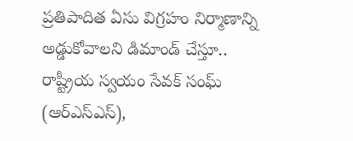ప్రతిపాదిత ఏసు విగ్రహం నిర్మాణాన్ని అడ్డుకోవాలని డిమాండ్ చేస్తూ.. రాష్ట్రీయ స్వయం సేవక్ సంఘ్ (ఆర్ఎస్ఎస్),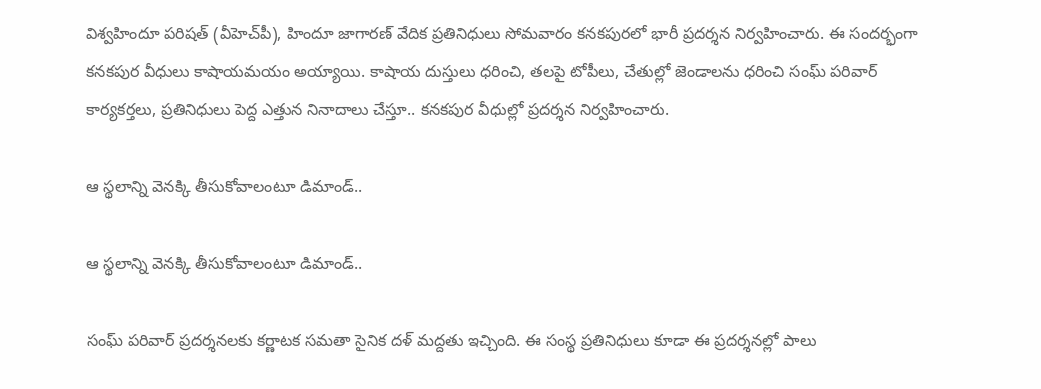విశ్వహిందూ పరిషత్ (వీహెచ్‌పీ), హిందూ జాగారణ్ వేదిక ప్రతినిధులు సోమవారం కనకపురలో భారీ ప్రదర్శన నిర్వహించారు. ఈ సందర్భంగా కనకపుర వీధులు కాషాయమయం అయ్యాయి. కాషాయ దుస్తులు ధరించి, తలపై టోపీలు, చేతుల్లో జెండాలను ధరించి సంఘ్ పరివార్ కార్యకర్తలు, ప్రతినిధులు పెద్ద ఎత్తున నినాదాలు చేస్తూ.. కనకపుర వీధుల్లో ప్రదర్శన నిర్వహించారు.

ఆ స్థలాన్ని వెనక్కి తీసుకోవాలంటూ డిమాండ్..

ఆ స్థలాన్ని వెనక్కి తీసుకోవాలంటూ డిమాండ్..

సంఘ్ పరివార్ ప్రదర్శనలకు కర్ణాటక సమతా సైనిక దళ్ మద్దతు ఇచ్చింది. ఈ సంస్థ ప్రతినిధులు కూడా ఈ ప్రదర్శనల్లో పాలు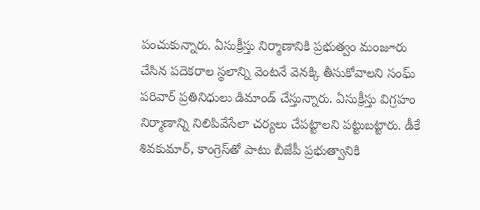పంచుకున్నారు. ఏసుక్రీస్తు నిర్మాణానికి ప్రభుత్వం మంజూరు చేసిన పదెకరాల స్థలాన్ని వెంటనే వెనక్కి తీసుకోవాలని సంఘ్ పరివార్ ప్రతినిధులు డిమాండ్ చేస్తున్నారు. ఏసుక్రీస్తు విగ్రహం నిర్మాణాన్ని నిలిపివేసేలా చర్యలు చేపట్టాలని పట్టుబట్టారు. డీకే శివకుమార్, కాంగ్రెస్‌తో పాటు బీజేపీ ప్రభుత్వానికి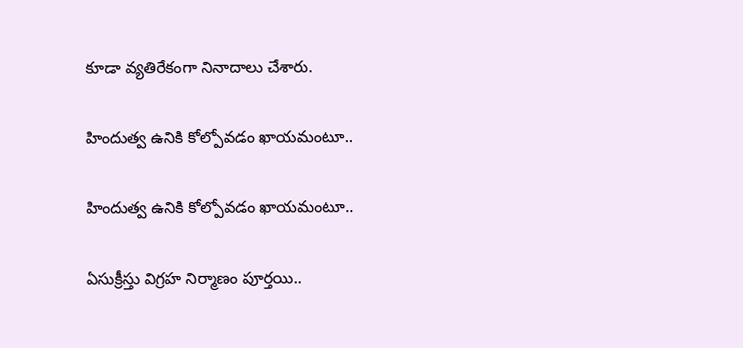కూడా వ్యతిరేకంగా నినాదాలు చేశారు.

హిందుత్వ ఉనికి కోల్పోవడం ఖాయమంటూ..

హిందుత్వ ఉనికి కోల్పోవడం ఖాయమంటూ..

ఏసుక్రీస్తు విగ్రహ నిర్మాణం పూర్తయి..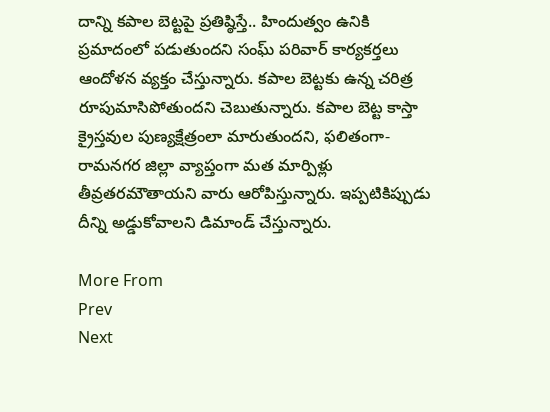దాన్ని కపాల బెట్టపై ప్రతిష్ఠిస్తే.. హిందుత్వం ఉనికి ప్రమాదంలో పడుతుందని సంఘ్ పరివార్ కార్యకర్తలు ఆందోళన వ్యక్తం చేస్తున్నారు. కపాల బెట్టకు ఉన్న చరిత్ర రూపుమాసిపోతుందని చెబుతున్నారు. కపాల బెట్ట కాస్తా క్రైస్తవుల పుణ్యక్షేత్రంలా మారుతుందని, ఫలితంగా- రామనగర జిల్లా వ్యాప్తంగా మత మార్పిళ్లు తీవ్రతరమౌతాయని వారు ఆరోపిస్తున్నారు. ఇప్పటికిప్పుడు దీన్ని అడ్డుకోవాలని డిమాండ్ చేస్తున్నారు.

More From
Prev
Next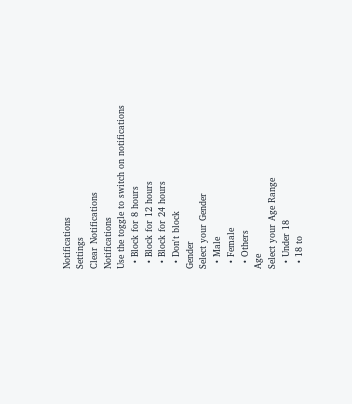Notifications
Settings
Clear Notifications
Notifications
Use the toggle to switch on notifications
  • Block for 8 hours
  • Block for 12 hours
  • Block for 24 hours
  • Don't block
Gender
Select your Gender
  • Male
  • Female
  • Others
Age
Select your Age Range
  • Under 18
  • 18 to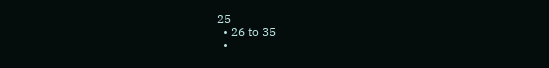25
  • 26 to 35
  •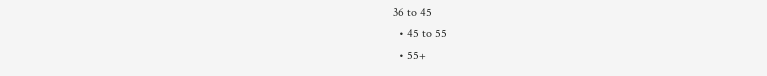36 to 45
  • 45 to 55
  • 55+